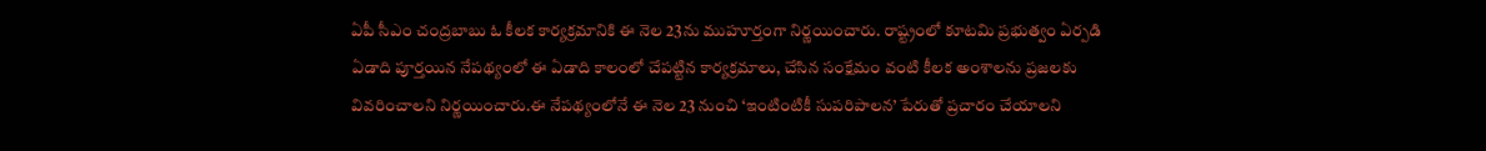ఏపీ సీఎం చంద్రబాబు ఓ కీలక కార్యక్రమానికి ఈ నెల 23ను ముహూర్తంగా నిర్ణయించారు. రాష్ట్రంలో కూటమి ప్రభుత్వం ఏర్పడి ఏడాది పూర్తయిన నేపథ్యంలో ఈ ఏడాది కాలంలో చేపట్టిన కార్యక్రమాలు, చేసిన సంక్షేమం వంటి కీలక అంశాలను ప్రజలకు వివరించాలని నిర్ణయించారు.ఈ నేపథ్యంలోనే ఈ నెల 23 నుంచి ‘ఇంటింటికీ సుపరిపాలన’ పేరుతో ప్రచారం చేయాలని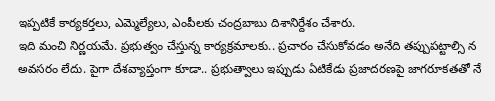ఇప్పటికే కార్యకర్తలు, ఎమ్మెల్యేలు, ఎంపీలకు చంద్రబాబు దిశానిర్దేశం చేశారు.
ఇది మంచి నిర్ణయమే. ప్రభుత్వం చేస్తున్న కార్యక్రమాలకు.. ప్రచారం చేసుకోవడం అనేది తప్పుపట్టాల్సి న అవసరం లేదు. పైగా దేశవ్యాప్తంగా కూడా.. ప్రభుత్వాలు ఇప్పుడు ఏటికేడు ప్రజాదరణపై జాగరూకతతో నే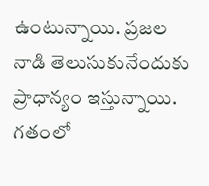ఉంటున్నాయి. ప్రజల నాడి తెలుసుకునేందుకు ప్రాధాన్యం ఇస్తున్నాయి. గతంలో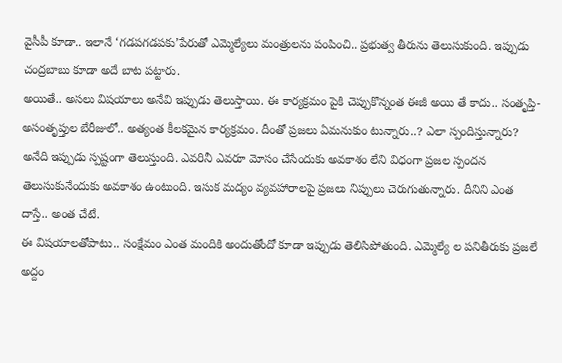వైసీపీ కూడా.. ఇలానే ‘గడపగడపకు’పేరుతో ఎమ్మెల్యేలు మంత్రులను పంపించి.. ప్రభుత్వ తీరును తెలుసుకుంది. ఇప్పుడు చంద్రబాబు కూడా అదే బాట పట్టారు.
అయితే.. అసలు విషయాలు అనేవి ఇప్పుడు తెలుస్తాయి. ఈ కార్యక్రమం పైకి చెప్పుకొన్నంత ఈజీ అయి తే కాదు.. సంతృప్తి-అసంతృప్తుల బేరీజులో.. అత్యంత కీలకమైన కార్యక్రమం. దీంతో ప్రజలు ఏమనుకుం టున్నారు..? ఎలా స్పందిస్తున్నారు? అనేది ఇప్పుడు స్పష్టంగా తెలుస్తుంది. ఎవరినీ ఎవరూ మోసం చేసేందుకు అవకాశం లేని విధంగా ప్రజల స్పందన తెలుసుకునేందుకు అవకాశం ఉంటుంది. ఇసుక మద్యం వ్యవహారాలపై ప్రజలు నిప్పులు చెరుగుతున్నారు. దీనిని ఎంత దాస్తే.. అంత చేటే.
ఈ విషయాలతోపాటు.. సంక్షేమం ఎంత మందికి అందుతోందో కూడా ఇప్పుడు తెలిసిపోతుంది. ఎమ్మెల్యే ల పనితీరుకు ప్రజలే అద్దం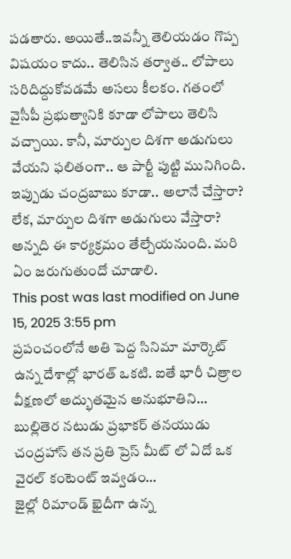పడతారు. అయితే..ఇవన్నీ తెలియడం గొప్ప విషయం కాదు.. తెలిసిన తర్వాత.. లోపాలు సరిదిద్దుకోవడమే అసలు కీలకం. గతంలో వైసీపీ ప్రభుత్వానికి కూడా లోపాలు తెలిసి వచ్చాయి. కానీ, మార్పుల దిశగా అడుగులు వేయని ఫలితంగా.. ఆ పార్టీ పుట్టి మునిగింది. ఇప్పుడు చంద్రబాబు కూడా.. అలానే చేస్తారా? లేక, మార్పుల దిశగా అడుగులు వేస్తారా? అన్నది ఈ కార్యక్రమం తేల్చేయనుంది. మరి ఏం జరుగుతుందో చూడాలి.
This post was last modified on June 15, 2025 3:55 pm
ప్రపంచంలోనే అతి పెద్ద సినిమా మార్కెట్ ఉన్న దేశాల్లో భారత్ ఒకటి. ఐతే భారీ చిత్రాల వీక్షణలో అద్భుతమైన అనుభూతిని…
బుల్లితెర నటుడు ప్రభాకర్ తనయుడు చంద్రహాస్ తన ప్రతి ప్రెస్ మీట్ లో ఏదో ఒక వైరల్ కంటెంట్ ఇవ్వడం…
జైల్లో రిమాండ్ ఖైదీగా ఉన్న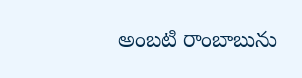అంబటి రాంబాబును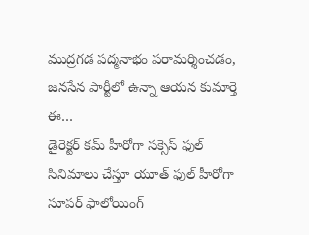ముద్రగడ పద్మనాభం పరామర్శించడం, జనసేన పార్టీలో ఉన్నా ఆయన కుమార్తె ఈ…
డైరెక్టర్ కమ్ హీరోగా సక్సెస్ ఫుల్ సినిమాలు చేస్తూ యూత్ ఫుల్ హీరోగా సూపర్ ఫాలోయింగ్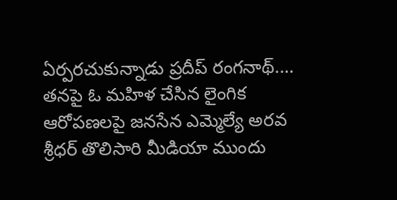ఏర్పరచుకున్నాడు ప్రదీప్ రంగనాథ్.…
తనపై ఓ మహిళ చేసిన లైంగిక ఆరోపణలపై జనసేన ఎమ్మెల్యే అరవ శ్రీధర్ తొలిసారి మీడియా ముందు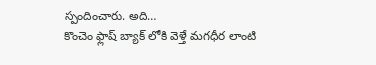స్పందించారు. అది…
కొంచెం ఫ్లాష్ బ్యాక్ లోకి వెళ్తే మగధీర లాంటి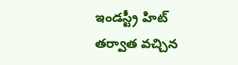ఇండస్ట్రీ హిట్ తర్వాత వచ్చిన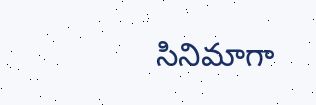సినిమాగా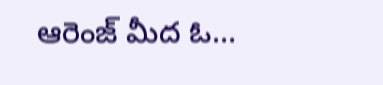ఆరెంజ్ మీద ఓ…